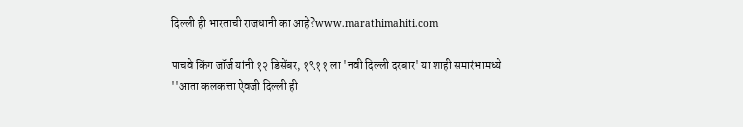दिल्ली ही भारताची राजधानी का आहे?www.marathimahiti.com

पाचवे किंग जॉर्ज यांनी १२ डिसेंबर, १९११ ला 'नवी दिल्ली दरबार' या शाही समारंभामध्ये ''आता कलकत्ता ऐवजी दिल्ली ही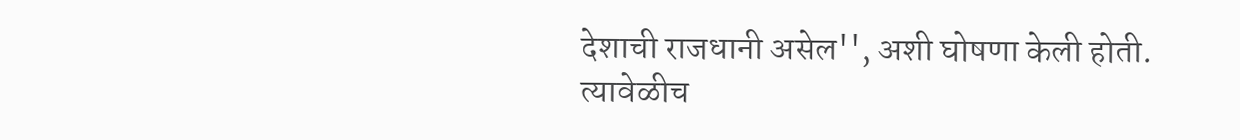देशाची राजधानी असेल'', अशी घोषणा केली होती. त्यावेळीच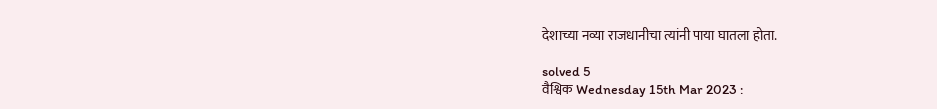देशाच्या नव्या राजधानीचा त्यांनी पाया घातला होता.

solved 5
वैश्विक Wednesday 15th Mar 2023 :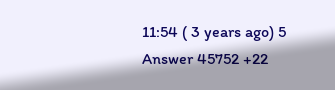11:54 ( 3 years ago) 5 Answer 45752 +22